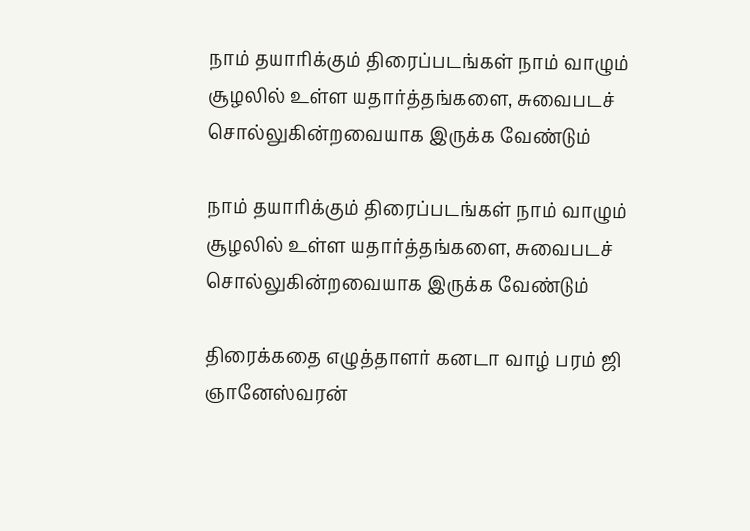நாம் தயாரிக்கும் திரைப்படங்கள் நாம் வாழும் சூழலில் உள்ள யதார்த்தங்களை, சுவைபடச் சொல்லுகின்றவையாக இருக்க வேண்டும்

நாம் தயாரிக்கும் திரைப்படங்கள் நாம் வாழும் சூழலில் உள்ள யதார்த்தங்களை, சுவைபடச் சொல்லுகின்றவையாக இருக்க வேண்டும்

திரைக்கதை எழுத்தாளர் கனடா வாழ் பரம் ஜி ஞானேஸ்வரன்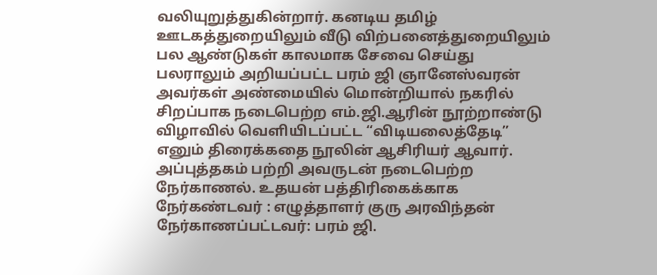வலியுறுத்துகின்றார். கனடிய தமிழ் ஊடகத்துறையிலும் வீடு விற்பனைத்துறையிலும் பல ஆண்டுகள் காலமாக சேவை செய்து பலராலும் அறியப்பட்ட பரம் ஜி ஞானேஸ்வரன் அவர்கள் அண்மையில் மொன்றியால் நகரில் சிறப்பாக நடைபெற்ற எம்.ஜி.ஆரின் நூற்றாண்டு விழாவில் வெளியிடப்பட்ட “விடியலைத்தேடி” எனும் திரைக்கதை நூலின் ஆசிரியர் ஆவார். அப்புத்தகம் பற்றி அவருடன் நடைபெற்ற நேர்காணல். உதயன் பத்திரிகைக்காக நேர்கண்டவர் : எழுத்தாளர் குரு அரவிந்தன் நேர்காணப்பட்டவர்: பரம் ஜி.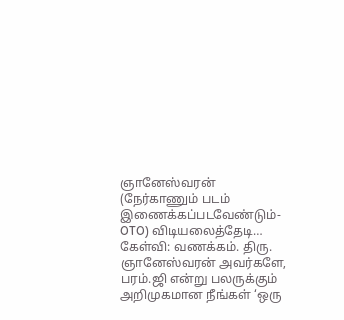ஞானேஸ்வரன் (நேர்காணும் படம் இணைக்கப்படவேண்டும்- OTO) விடியலைத்தேடி… கேள்வி: வணக்கம். திரு. ஞானேஸ்வரன் அவர்களே, பரம்.ஜி என்று பலருக்கும் அறிமுகமான நீங்கள் ‘ஒரு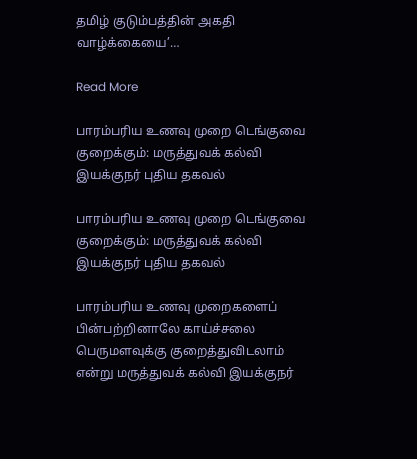தமிழ் குடும்பத்தின் அகதி வாழ்க்கையை’…

Read More

பாரம்பரிய உணவு முறை டெங்குவை குறைக்கும்: மருத்துவக் கல்வி இயக்குநர் புதிய தகவல்

பாரம்பரிய உணவு முறை டெங்குவை குறைக்கும்: மருத்துவக் கல்வி இயக்குநர் புதிய தகவல்

பாரம்பரிய உணவு முறைகளைப் பின்பற்றினாலே காய்ச்சலை பெருமளவுக்கு குறைத்துவிடலாம் என்று மருத்துவக் கல்வி இயக்குநர்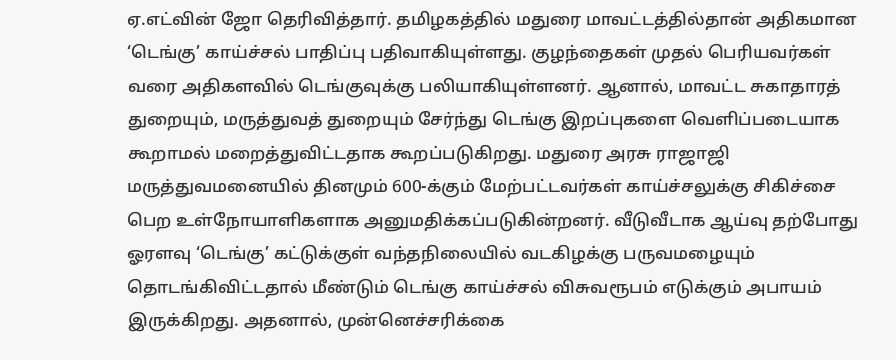ஏ.எட்வின் ஜோ தெரிவித்தார். தமிழகத்தில் மதுரை மாவட்டத்தில்தான் அதிகமான ‘டெங்கு’ காய்ச்சல் பாதிப்பு பதிவாகியுள்ளது. குழந்தைகள் முதல் பெரியவர்கள் வரை அதிகளவில் டெங்குவுக்கு பலியாகியுள்ளனர். ஆனால், மாவட்ட சுகாதாரத் துறையும், மருத்துவத் துறையும் சேர்ந்து டெங்கு இறப்புகளை வெளிப்படையாக கூறாமல் மறைத்துவிட்டதாக கூறப்படுகிறது. மதுரை அரசு ராஜாஜி மருத்துவமனையில் தினமும் 600-க்கும் மேற்பட்டவர்கள் காய்ச்சலுக்கு சிகிச்சை பெற உள்நோயாளிகளாக அனுமதிக்கப்படுகின்றனர். வீடுவீடாக ஆய்வு தற்போது ஓரளவு ‘டெங்கு’ கட்டுக்குள் வந்தநிலையில் வடகிழக்கு பருவமழையும் தொடங்கிவிட்டதால் மீண்டும் டெங்கு காய்ச்சல் விசுவரூபம் எடுக்கும் அபாயம் இருக்கிறது. அதனால், முன்னெச்சரிக்கை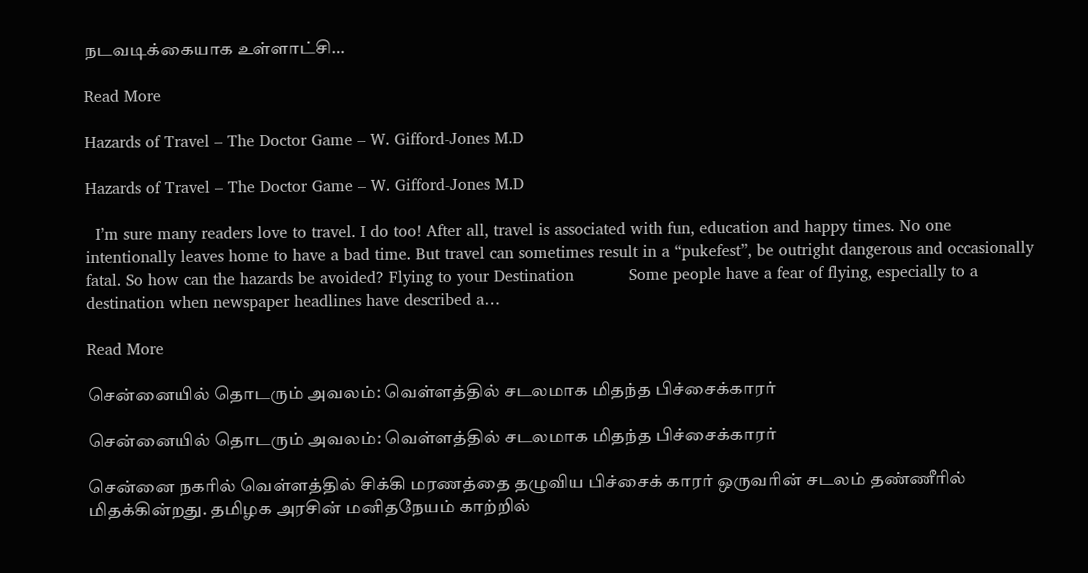நடவடிக்கையாக உள்ளாட்சி…

Read More

Hazards of Travel – The Doctor Game – W. Gifford-Jones M.D

Hazards of Travel – The Doctor Game – W. Gifford-Jones M.D

  I’m sure many readers love to travel. I do too! After all, travel is associated with fun, education and happy times. No one intentionally leaves home to have a bad time. But travel can sometimes result in a “pukefest”, be outright dangerous and occasionally fatal. So how can the hazards be avoided? Flying to your Destination           Some people have a fear of flying, especially to a destination when newspaper headlines have described a…

Read More

சென்னையில் தொடரும் அவலம்: வெள்ளத்தில் சடலமாக மிதந்த பிச்சைக்காரர்

சென்னையில் தொடரும் அவலம்: வெள்ளத்தில் சடலமாக மிதந்த பிச்சைக்காரர்

சென்னை நகரில் வெள்ளத்தில் சிக்கி மரணத்தை தழுவிய பிச்சைக் காரர் ஒருவரின் சடலம் தண்ணீரில் மிதக்கின்றது. தமிழக அரசின் மனிதநேயம் காற்றில்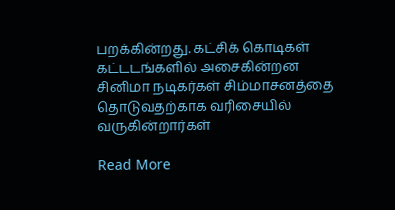பறக்கின்றது. கட்சிக் கொடிகள் கட்டடங்களில் அசைகின்றன சினிமா நடிகர்கள் சிம்மாசனத்தை தொடுவதற்காக வரிசையில் வருகின்றார்கள்

Read More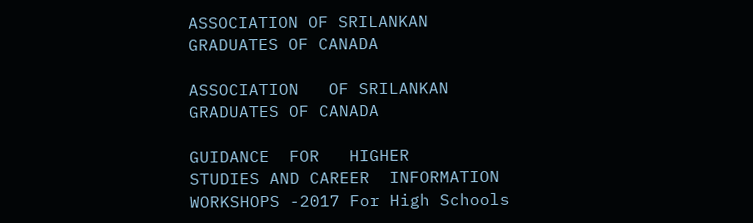ASSOCIATION OF SRILANKAN GRADUATES OF CANADA

ASSOCIATION   OF SRILANKAN GRADUATES OF CANADA

GUIDANCE  FOR   HIGHER    STUDIES AND CAREER  INFORMATION WORKSHOPS -2017 For High Schools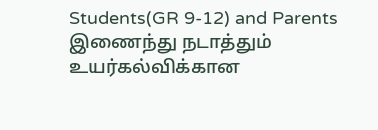Students(GR 9-12) and Parents இணைந்து நடாத்தும் உயர்கல்விக்கான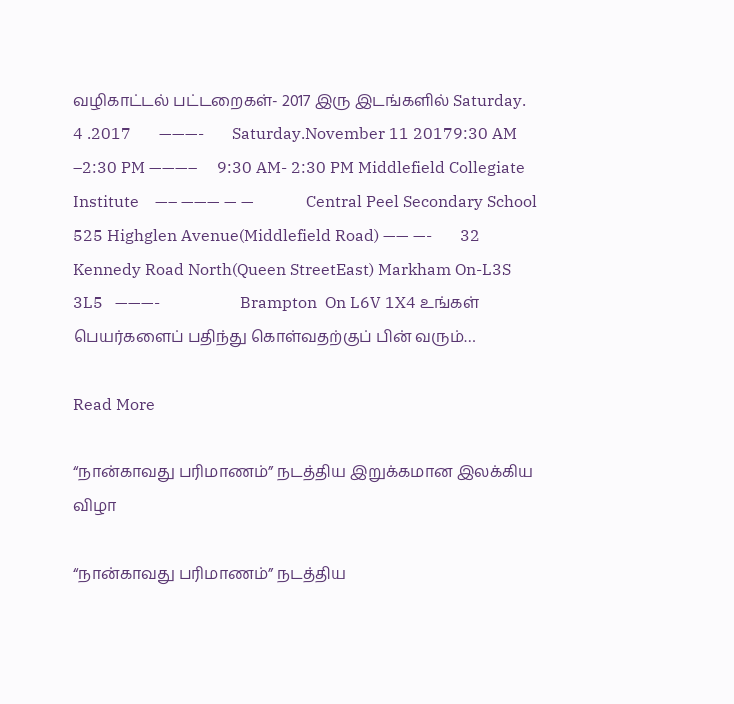வழிகாட்டல் பட்டறைகள்- 2017 இரு இடங்களில் Saturday. 4 .2017       ———-       Saturday.November 11 20179:30 AM –2:30 PM ———–     9:30 AM- 2:30 PM Middlefield Collegiate Institute    —– ——— — —             Central Peel Secondary School 525 Highglen Avenue(Middlefield Road) —— —-       32 Kennedy Road North(Queen StreetEast) Markham On-L3S 3L5   ———-                    Brampton  On L6V 1X4 உங்கள் பெயர்களைப் பதிந்து கொள்வதற்குப் பின் வரும்…

Read More

“நான்காவது பரிமாணம்” நடத்திய இறுக்கமான இலக்கிய விழா

“நான்காவது பரிமாணம்” நடத்திய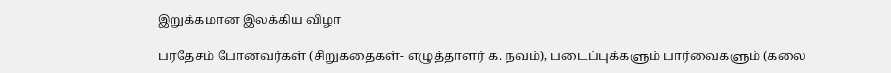இறுக்கமான இலக்கிய விழா

பரதேசம் போனவர்கள் (சிறுகதைகள்- எழுத்தாளர் க. நவம்), படைப்புக்களும் பார்வைகளும் (கலை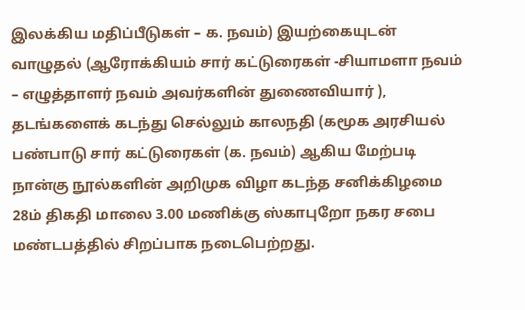இலக்கிய மதிப்பீடுகள் – க. நவம்) இயற்கையுடன் வாழுதல் (ஆரோக்கியம் சார் கட்டுரைகள் -சியாமளா நவம் – எழுத்தாளர் நவம் அவர்களின் துணைவியார் ), தடங்களைக் கடந்து செல்லும் காலநதி (கமூக அரசியல் பண்பாடு சார் கட்டுரைகள் (க. நவம்) ஆகிய மேற்படி நான்கு நூல்களின் அறிமுக விழா கடந்த சனிக்கிழமை 28ம் திகதி மாலை 3.00 மணிக்கு ஸ்காபுறோ நகர சபை மண்டபத்தில் சிறப்பாக நடைபெற்றது.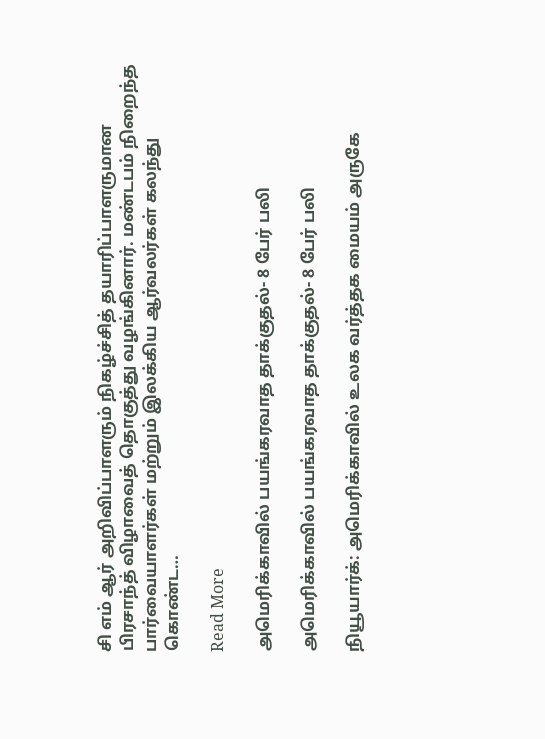சி எம் ஆர் அறிவிப்பாளரும் நிகழ்ச்சித் தயாரிப்பாளருமான பிரசாந்த் விழாவைத் தொகுத்து வழங்கினார். மண்டபம் நிறைந்த பார்வையாளர்கள் மற்றும் இலக்கிய ஆர்வலர்கள் கலந்து கொண்ட…

Read More

அமெரிக்காவில் பயங்கரவாத தாக்குதல்- 8 பேர் பலி

அமெரிக்காவில் பயங்கரவாத தாக்குதல்- 8 பேர் பலி

நியூயார்க்: அமெரிக்காவில் உலக வர்த்தக மையம் அருகே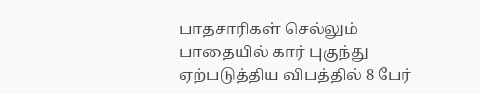பாதசாரிகள் செல்லும் பாதையில் கார் புகுந்து ஏற்படுத்திய விபத்தில் 8 பேர்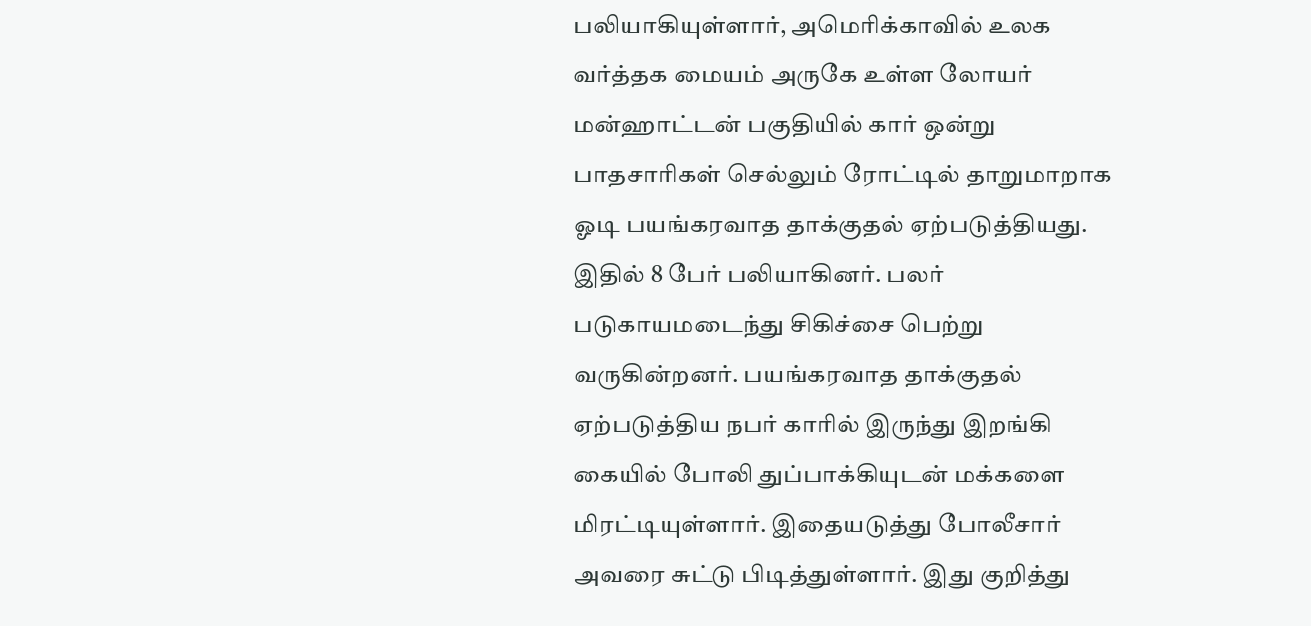பலியாகியுள்ளார், அமெரிக்காவில் உலக வர்த்தக மையம் அருகே உள்ள லோயர் மன்ஹாட்டன் பகுதியில் கார் ஒன்று பாதசாரிகள் செல்லும் ரோட்டில் தாறுமாறாக ஓடி பயங்கரவாத தாக்குதல் ஏற்படுத்தியது. இதில் 8 பேர் பலியாகினர். பலர் படுகாயமடைந்து சிகிச்சை பெற்று வருகின்றனர். பயங்கரவாத தாக்குதல் ஏற்படுத்திய நபர் காரில் இருந்து இறங்கி கையில் போலி துப்பாக்கியுடன் மக்களை மிரட்டியுள்ளார். இதையடுத்து போலீசார் அவரை சுட்டு பிடித்துள்ளார். இது குறித்து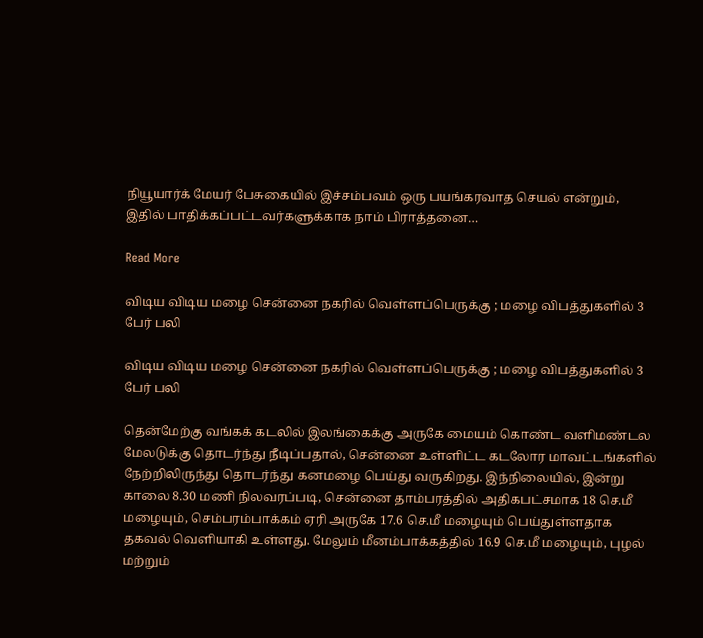நியூயார்க் மேயர் பேசுகையில் இச்சம்பவம் ஒரு பயங்கரவாத செயல் என்றும், இதில் பாதிக்கப்பட்டவர்களுக்காக நாம் பிராத்தனை…

Read More

விடிய விடிய மழை சென்னை நகரில் வெள்ளப்பெருக்கு ; மழை விபத்துகளில் 3 பேர் பலி

விடிய விடிய மழை சென்னை நகரில் வெள்ளப்பெருக்கு ; மழை விபத்துகளில் 3 பேர் பலி

தென்மேற்கு வங்கக் கடலில் இலங்கைக்கு அருகே மையம் கொண்ட வளிமண்டல மேலடுக்கு தொடர்ந்து நீடிப்பதால், சென்னை உள்ளிட்ட கடலோர மாவட்டங்களில் நேற்றிலிருந்து தொடர்ந்து கனமழை பெய்து வருகிறது. இந்நிலையில், இன்று காலை 8.30 மணி நிலவரப்படி, சென்னை தாம்பரத்தில் அதிகபட்சமாக 18 செ.மீ மழையும், செம்பரம்பாக்கம் ஏரி அருகே 17.6 செ.மீ மழையும் பெய்துள்ளதாக தகவல் வெளியாகி உள்ளது. மேலும் மீனம்பாக்கத்தில் 16.9 செ.மீ மழையும், புழல் மற்றும்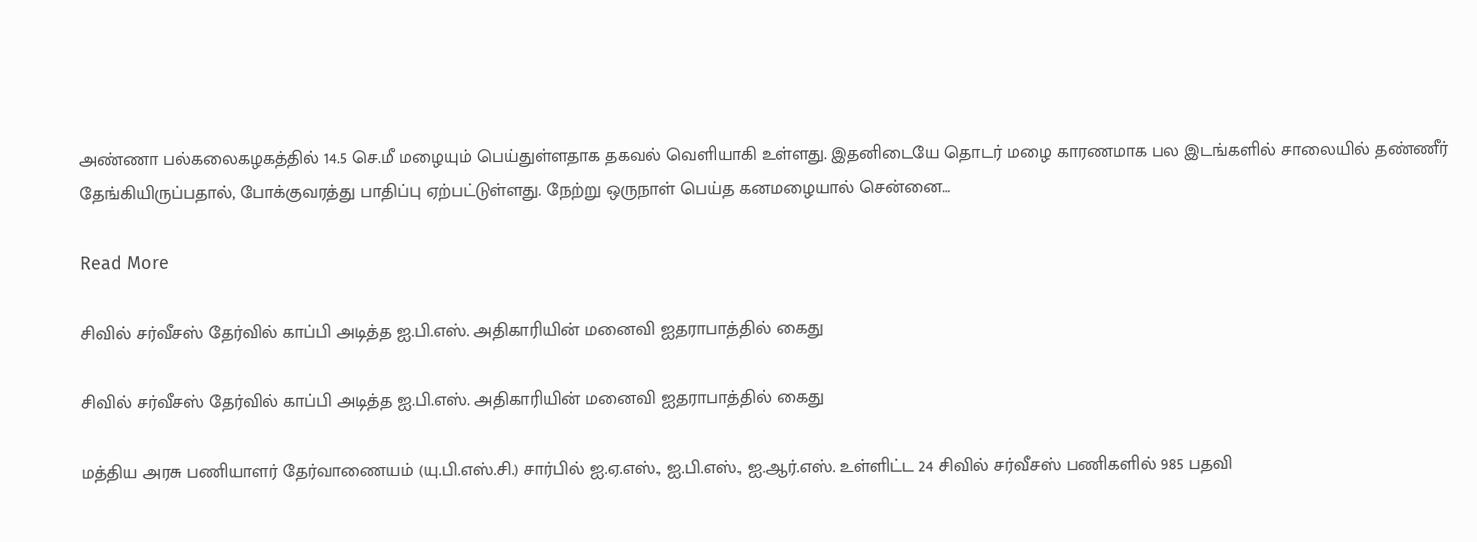அண்ணா பல்கலைகழகத்தில் 14.5 செ.மீ மழையும் பெய்துள்ளதாக தகவல் வெளியாகி உள்ளது. இதனிடையே தொடர் மழை காரணமாக பல இடங்களில் சாலையில் தண்ணீர் தேங்கியிருப்பதால், போக்குவரத்து பாதிப்பு ஏற்பட்டுள்ளது. நேற்று ஒருநாள் பெய்த கனமழையால் சென்னை…

Read More

சிவில் சர்வீசஸ் தேர்வில் காப்பி அடித்த ஐ.பி.எஸ். அதிகாரியின் மனைவி ஐதராபாத்தில் கைது

சிவில் சர்வீசஸ் தேர்வில் காப்பி அடித்த ஐ.பி.எஸ். அதிகாரியின் மனைவி ஐதராபாத்தில் கைது

மத்திய அரசு பணியாளர் தேர்வாணையம் (யு.பி.எஸ்.சி.) சார்பில் ஐ.ஏ.எஸ்., ஐ.பி.எஸ்., ஐ.ஆர்.எஸ். உள்ளிட்ட 24 சிவில் சர்வீசஸ் பணிகளில் 985 பதவி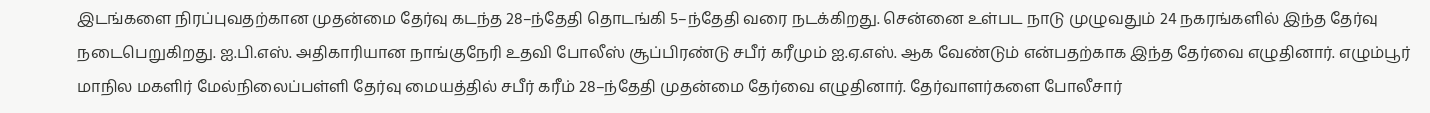இடங்களை நிரப்புவதற்கான முதன்மை தேர்வு கடந்த 28–ந்தேதி தொடங்கி 5–ந்தேதி வரை நடக்கிறது. சென்னை உள்பட நாடு முழுவதும் 24 நகரங்களில் இந்த தேர்வு நடைபெறுகிறது. ஐ.பி.எஸ். அதிகாரியான நாங்குநேரி உதவி போலீஸ் சூப்பிரண்டு சபீர் கரீமும் ஐ.ஏ.எஸ். ஆக வேண்டும் என்பதற்காக இந்த தேர்வை எழுதினார். எழும்பூர் மாநில மகளிர் மேல்நிலைப்பள்ளி தேர்வு மையத்தில் சபீர் கரீம் 28–ந்தேதி முதன்மை தேர்வை எழுதினார். தேர்வாளர்களை போலீசார்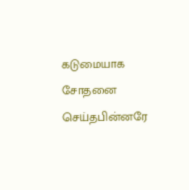கடுமையாக சோதனை செய்தபின்னரே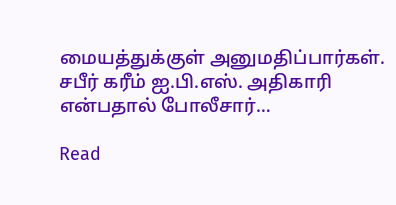மையத்துக்குள் அனுமதிப்பார்கள். சபீர் கரீம் ஐ.பி.எஸ். அதிகாரி என்பதால் போலீசார்…

Read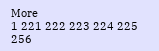More
1 221 222 223 224 225 256